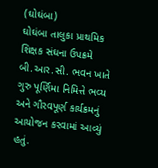(ઘોઘંબા)
ઘોઘંબા તાલુકા પ્રાથમિક શિક્ષક સંઘના ઉપક્રમે બી.આર.સી. ભવન ખાતે ગુરુ પૂર્ણિમા નિમિત્તે ભવ્ય અને ગૌરવપૂર્ણ કાર્યક્રમનું આયોજન કરવામાં આવ્યું હતું.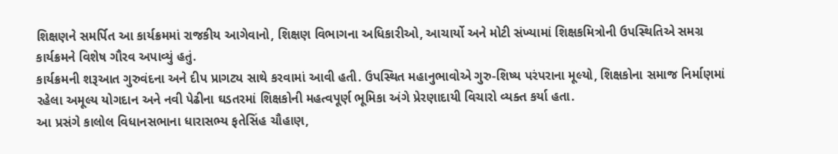શિક્ષણને સમર્પિત આ કાર્યક્રમમાં રાજકીય આગેવાનો, શિક્ષણ વિભાગના અધિકારીઓ, આચાર્યો અને મોટી સંખ્યામાં શિક્ષકમિત્રોની ઉપસ્થિતિએ સમગ્ર કાર્યક્રમને વિશેષ ગૌરવ અપાવ્યું હતું.
કાર્યક્રમની શરૂઆત ગુરુવંદના અને દીપ પ્રાગટ્ય સાથે કરવામાં આવી હતી. ઉપસ્થિત મહાનુભાવોએ ગુરુ-શિષ્ય પરંપરાના મૂલ્યો, શિક્ષકોના સમાજ નિર્માણમાં રહેલા અમૂલ્ય યોગદાન અને નવી પેઢીના ઘડતરમાં શિક્ષકોની મહત્વપૂર્ણ ભૂમિકા અંગે પ્રેરણાદાયી વિચારો વ્યક્ત કર્યા હતા.
આ પ્રસંગે કાલોલ વિધાનસભાના ધારાસભ્ય ફતેસિંહ ચૌહાણ,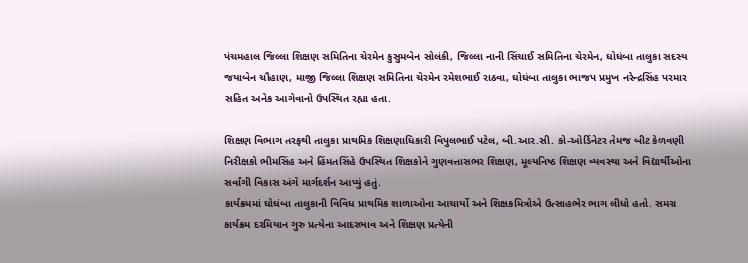પંચમહાલ જિલ્લા શિક્ષણ સમિતિના ચેરમેન કુસુમબેન સોલંકી, જિલ્લા નાની સિંચાઈ સમિતિના ચેરમેન, ઘોઘંબા તાલુકા સદસ્ય જયાબેન ચૌહાણ, માજી જિલ્લા શિક્ષણ સમિતિના ચેરમેન રમેશભાઈ રાઠવા, ઘોઘંબા તાલુકા ભાજપ પ્રમુખ નરેન્દ્રસિંહ પરમાર સહિત અનેક આગેવાનો ઉપસ્થિત રહ્યા હતા.

શિક્ષણ વિભાગ તરફથી તાલુકા પ્રાથમિક શિક્ષણાધિકારી વિપુલભાઈ પટેલ, બી.આર.સી. કો-ઓર્ડિનેટર તેમજ બીટ કેળવણી નિરીક્ષકો ભીમસિંહ અને હિંમતસિંહે ઉપસ્થિત શિક્ષકોને ગુણવત્તાસભર શિક્ષણ, મૂલ્યનિષ્ઠ શિક્ષણ વ્યવસ્થા અને વિદ્યાર્થીઓના સર્વાંગી વિકાસ અંગે માર્ગદર્શન આપ્યું હતું.
કાર્યક્રમમાં ઘોઘંબા તાલુકાની વિવિધ પ્રાથમિક શાળાઓના આચાર્યો અને શિક્ષકમિત્રોએ ઉત્સાહભેર ભાગ લીધો હતો. સમગ્ર કાર્યક્રમ દરમિયાન ગુરુ પ્રત્યેના આદરભાવ અને શિક્ષણ પ્રત્યેની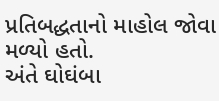પ્રતિબદ્ધતાનો માહોલ જોવા મળ્યો હતો.
અંતે ઘોઘંબા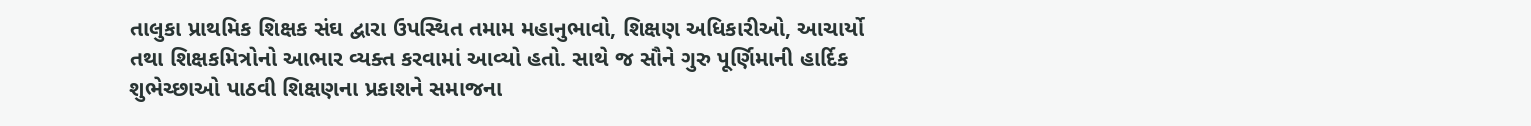તાલુકા પ્રાથમિક શિક્ષક સંઘ દ્વારા ઉપસ્થિત તમામ મહાનુભાવો, શિક્ષણ અધિકારીઓ, આચાર્યો તથા શિક્ષકમિત્રોનો આભાર વ્યક્ત કરવામાં આવ્યો હતો. સાથે જ સૌને ગુરુ પૂર્ણિમાની હાર્દિક શુભેચ્છાઓ પાઠવી શિક્ષણના પ્રકાશને સમાજના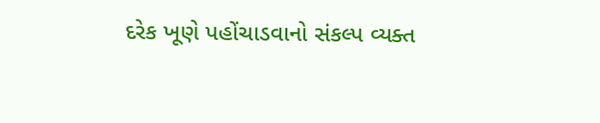દરેક ખૂણે પહોંચાડવાનો સંકલ્પ વ્યક્ત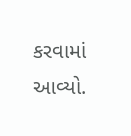કરવામાં આવ્યો.